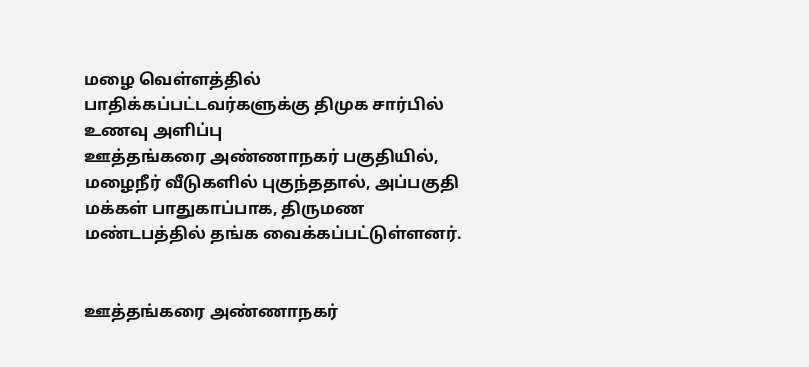மழை வெள்ளத்தில் பாதிக்கப்பட்டவர்களுக்கு திமுக சார்பில் உணவு அளிப்பு
ஊத்தங்கரை அண்ணாநகர் பகுதியில், மழைநீர் வீடுகளில் புகுந்ததால், அப்பகுதி மக்கள் பாதுகாப்பாக, திருமண மண்டபத்தில் தங்க வைக்கப்பட்டுள்ளனர்.


ஊத்தங்கரை அண்ணாநகர்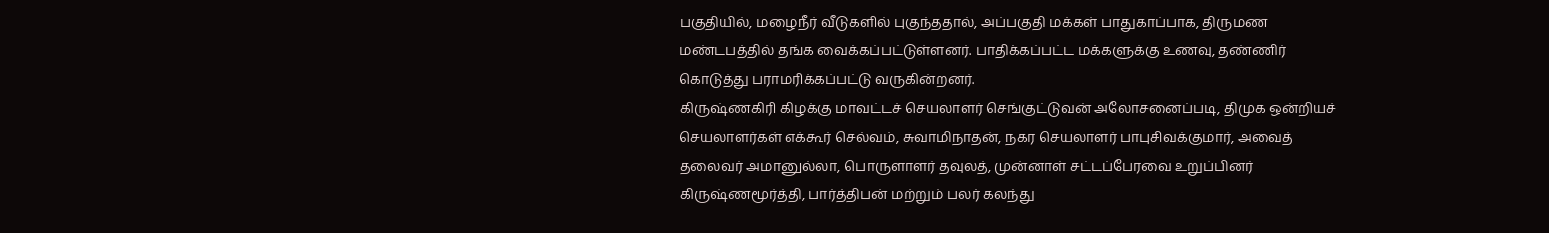பகுதியில், மழைநீர் வீடுகளில் புகுந்ததால், அப்பகுதி மக்கள் பாதுகாப்பாக, திருமண மண்டபத்தில் தங்க வைக்கப்பட்டுள்ளனர். பாதிக்கப்பட்ட மக்களுக்கு உணவு, தண்ணிர் கொடுத்து பராமரிக்கப்பட்டு வருகின்றனர்.
கிருஷ்ணகிரி கிழக்கு மாவட்டச் செயலாளர் செங்குட்டுவன் அலோசனைப்படி, திமுக ஒன்றியச் செயலாளர்கள் எக்கூர் செல்வம், சுவாமிநாதன், நகர செயலாளர் பாபுசிவக்குமார், அவைத் தலைவர் அமானுல்லா, பொருளாளர் தவுலத், முன்னாள் சட்டப்பேரவை உறுப்பினர் கிருஷ்ணமூர்த்தி, பார்த்திபன் மற்றும் பலர் கலந்து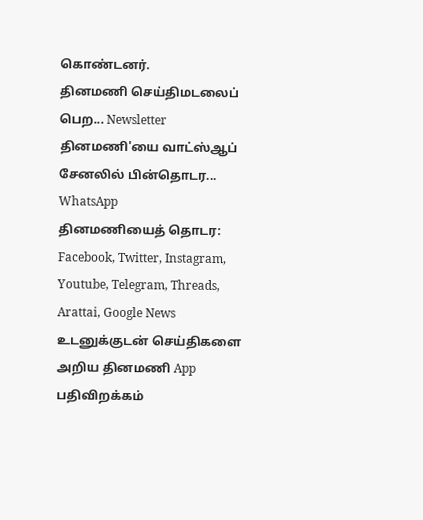கொண்டனர்.
தினமணி செய்திமடலைப் பெற... Newsletter
தினமணி'யை வாட்ஸ்ஆப் சேனலில் பின்தொடர... WhatsApp
தினமணியைத் தொடர: Facebook, Twitter, Instagram, Youtube, Telegram, Threads, Arattai, Google News
உடனுக்குடன் செய்திகளை அறிய தினமணி App பதிவிறக்கம்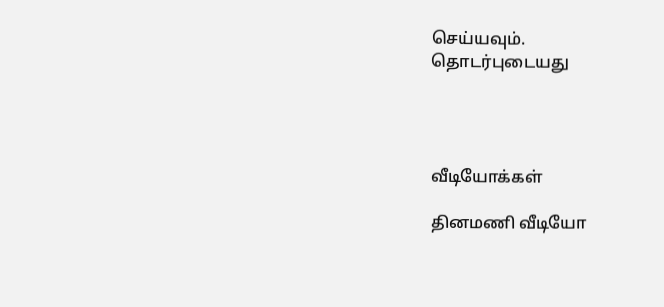செய்யவும்.
தொடர்புடையது




வீடியோக்கள்

தினமணி வீடியோ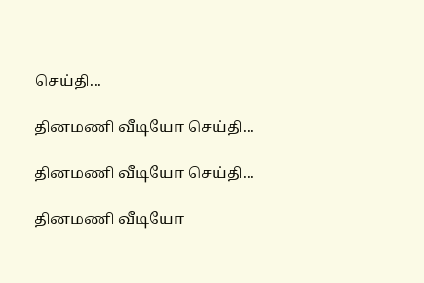செய்தி...

தினமணி வீடியோ செய்தி...

தினமணி வீடியோ செய்தி...

தினமணி வீடியோ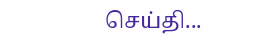செய்தி...